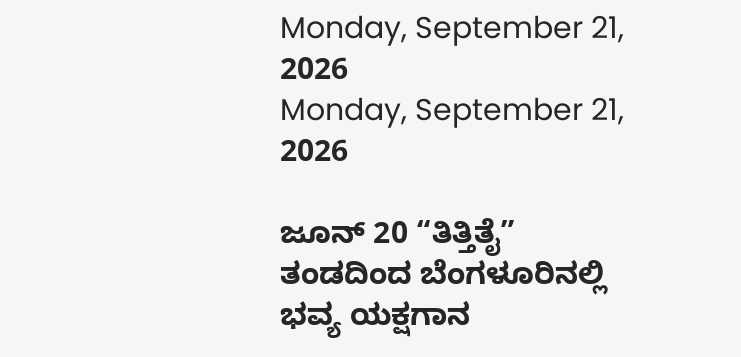Monday, September 21, 2026
Monday, September 21, 2026

ಜೂನ್ 20 “ತಿತ್ತಿತೈ” ತಂಡದಿಂದ ಬೆಂಗಳೂರಿನಲ್ಲಿ ಭವ್ಯ ಯಕ್ಷಗಾನ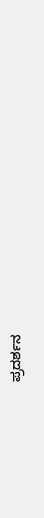ಪ್ರದರ್ಶನ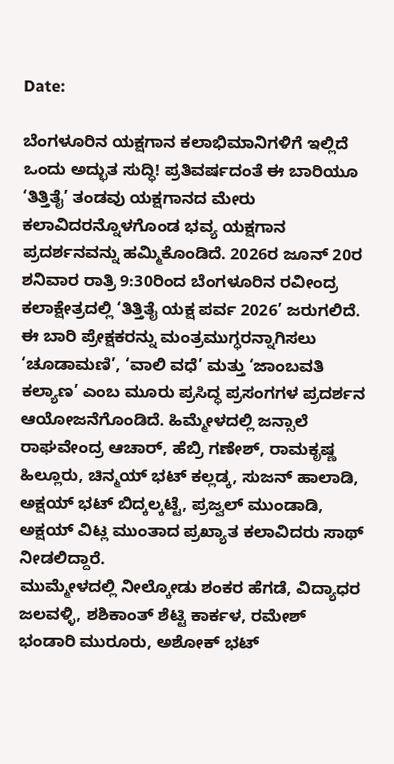Date:

ಬೆಂಗಳೂರಿನ ಯಕ್ಷಗಾನ ಕಲಾಭಿಮಾನಿಗಳಿಗೆ ಇಲ್ಲಿದೆ ಒಂದು ಅದ್ಭುತ ಸುದ್ಧಿ! ಪ್ರತಿವರ್ಷದಂತೆ ಈ ಬಾರಿಯೂ ‘ತಿತ್ತಿತೈ’ ತಂಡವು ಯಕ್ಷಗಾನದ ಮೇರು ಕಲಾವಿದರನ್ನೊಳಗೊಂಡ ಭವ್ಯ ಯಕ್ಷಗಾನ ಪ್ರದರ್ಶನವನ್ನು ಹಮ್ಮಿಕೊಂಡಿದೆ. 2026ರ ಜೂನ್ 20ರ ಶನಿವಾರ ರಾತ್ರಿ 9:30ರಿಂದ ಬೆಂಗಳೂರಿನ ರವೀಂದ್ರ ಕಲಾಕ್ಷೇತ್ರದಲ್ಲಿ ‘ತಿತ್ತಿತೈ ಯಕ್ಷ ಪರ್ವ 2026’ ಜರುಗಲಿದೆ. ಈ ಬಾರಿ ಪ್ರೇಕ್ಷಕರನ್ನು ಮಂತ್ರಮುಗ್ಧರನ್ನಾಗಿಸಲು ‘ಚೂಡಾಮಣಿ’, ‘ವಾಲಿ ವಧೆ’ ಮತ್ತು ‘ಜಾಂಬವತಿ ಕಲ್ಯಾಣ’ ಎಂಬ ಮೂರು ಪ್ರಸಿದ್ಧ ಪ್ರಸಂಗಗಳ ಪ್ರದರ್ಶನ ಆಯೋಜನೆಗೊಂಡಿದೆ. ಹಿಮ್ಮೇಳದಲ್ಲಿ ಜನ್ಸಾಲೆ ರಾಘವೇಂದ್ರ ಆಚಾರ್, ಹೆಬ್ರಿ ಗಣೇಶ್, ರಾಮಕೃಷ್ಣ ಹಿಲ್ಲೂರು, ಚಿನ್ಮಯ್ ಭಟ್ ಕಲ್ಲಡ್ಕ, ಸುಜನ್ ಹಾಲಾಡಿ, ಅಕ್ಷಯ್ ಭಟ್ ಬಿದ್ಕಲ್ಕಟ್ಟೆ, ಪ್ರಜ್ವಲ್ ಮುಂಡಾಡಿ, ಅಕ್ಷಯ್ ವಿಟ್ಲ ಮುಂತಾದ ಪ್ರಖ್ಯಾತ ಕಲಾವಿದರು ಸಾಥ್ ನೀಡಲಿದ್ದಾರೆ.
ಮುಮ್ಮೇಳದಲ್ಲಿ ನೀಲ್ಕೋಡು ಶಂಕರ ಹೆಗಡೆ, ವಿದ್ಯಾಧರ ಜಲವಳ್ಳಿ, ಶಶಿಕಾಂತ್ ಶೆಟ್ಟಿ ಕಾರ್ಕಳ, ರಮೇಶ್ ಭಂಡಾರಿ ಮುರೂರು, ಅಶೋಕ್ ಭಟ್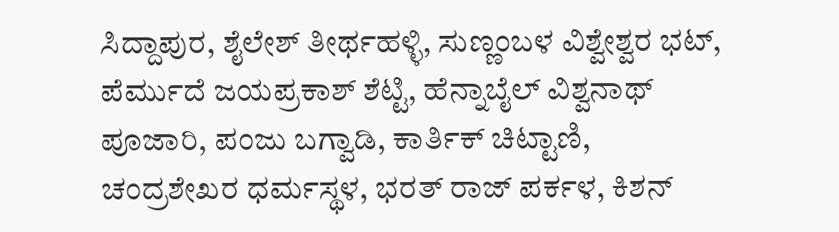ಸಿದ್ದಾಪುರ, ಶೈಲೇಶ್ ತೀರ್ಥಹಳ್ಳಿ, ಸುಣ್ಣಂಬಳ ವಿಶ್ವೇಶ್ವರ ಭಟ್, ಪೆರ್ಮುದೆ ಜಯಪ್ರಕಾಶ್ ಶೆಟ್ಟಿ, ಹೆನ್ನಾಬೈಲ್ ವಿಶ್ವನಾಥ್ ಪೂಜಾರಿ, ಪಂಜು ಬಗ್ವಾಡಿ, ಕಾರ್ತಿಕ್ ಚಿಟ್ಟಾಣಿ, ಚಂದ್ರಶೇಖರ ಧರ್ಮಸ್ಥಳ, ಭರತ್ ರಾಜ್ ಪರ್ಕಳ, ಕಿಶನ್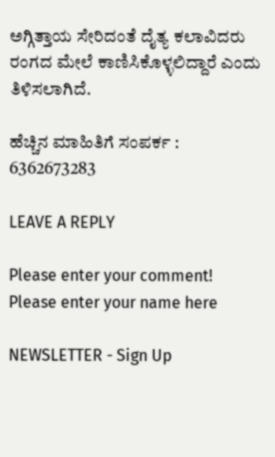ಅಗ್ಗಿತ್ತಾಯ ಸೇರಿದಂತೆ ದೈತ್ಯ ಕಲಾವಿದರು ರಂಗದ ಮೇಲೆ ಕಾಣಿಸಿಕೊಳ್ಳಲಿದ್ದಾರೆ ಎಂದು ತಿಳಿಸಲಾಗಿದೆ.

ಹೆಚ್ಚಿನ ಮಾಹಿತಿಗೆ ಸಂಪರ್ಕ : 6362673283

LEAVE A REPLY

Please enter your comment!
Please enter your name here

NEWSLETTER - Sign Up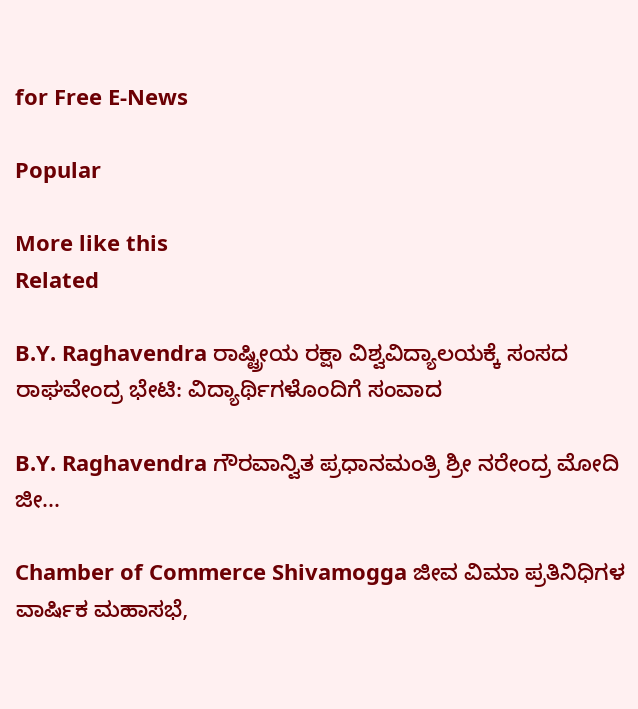for Free E-News

Popular

More like this
Related

B.Y. Raghavendra ರಾಷ್ಟ್ರೀಯ ರಕ್ಷಾ ವಿಶ್ವವಿದ್ಯಾಲಯಕ್ಕೆ ಸಂಸದ ರಾಘವೇಂದ್ರ ಭೇಟಿ: ವಿದ್ಯಾರ್ಥಿಗಳೊಂದಿಗೆ ಸಂವಾದ

B.Y. Raghavendra ಗೌರವಾನ್ವಿತ ಪ್ರಧಾನಮಂತ್ರಿ ಶ್ರೀ ನರೇಂದ್ರ ಮೋದಿ ಜೀ...

Chamber of Commerce Shivamogga ಜೀವ ವಿಮಾ ಪ್ರತಿನಿಧಿಗಳ ವಾರ್ಷಿಕ ಮಹಾಸಭೆ,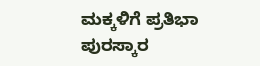ಮಕ್ಕಳಿಗೆ ಪ್ರತಿಭಾ ಪುರಸ್ಕಾರ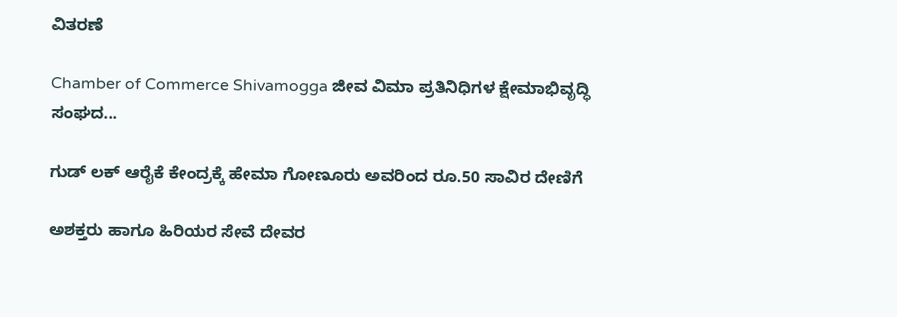ವಿತರಣೆ

Chamber of Commerce Shivamogga ಜೀವ ವಿಮಾ ಪ್ರತಿನಿಧಿಗಳ ಕ್ಷೇಮಾಭಿವೃದ್ಧಿ ಸಂಘದ...

ಗುಡ್ ಲಕ್ ಆರೈಕೆ ಕೇಂದ್ರಕ್ಕೆ ಹೇಮಾ ಗೋಣೂರು ಅವರಿಂದ ರೂ.50 ಸಾವಿರ ದೇಣಿಗೆ

ಅಶಕ್ತರು ಹಾಗೂ ಹಿರಿಯರ ಸೇವೆ ದೇವರ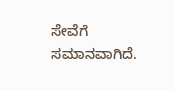ಸೇವೆಗೆ ಸಮಾನವಾಗಿದೆ.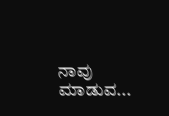ನಾವು ಮಾಡುವ...